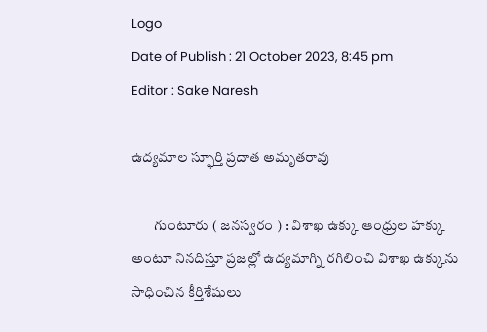Logo
Date of Publish : 21 October 2023, 8:45 pm
Editor : Sake Naresh

ఉద్యమాల స్ఫూర్తి ప్రదాత అమృతరావు

        గుంటూరు ( జనస్వరం ) : విశాఖ ఉక్కు ఆంధ్రుల హక్కు అంటూ నినదిస్తూ ప్రజల్లో ఉద్యమాగ్ని రగిలించి విశాఖ ఉక్కును సాధించిన కీర్తిశేషులు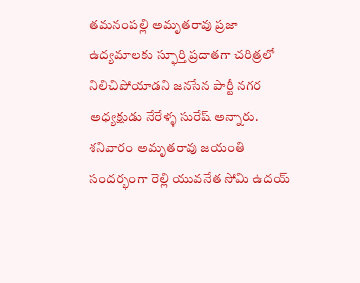తమనంపల్లి అమృతరావు ప్రజా ఉద్యమాలకు స్ఫూర్తి ప్రదాతగా చరిత్రలో నిలిచిపోయాడని జనసేన పార్టీ నగర అధ్యక్షుడు నేరేళ్ళ సురేష్ అన్నారు. శనివారం అమృతరావు జయంతి సందర్భంగా రెల్లి యువనేత సోమి ఉదయ్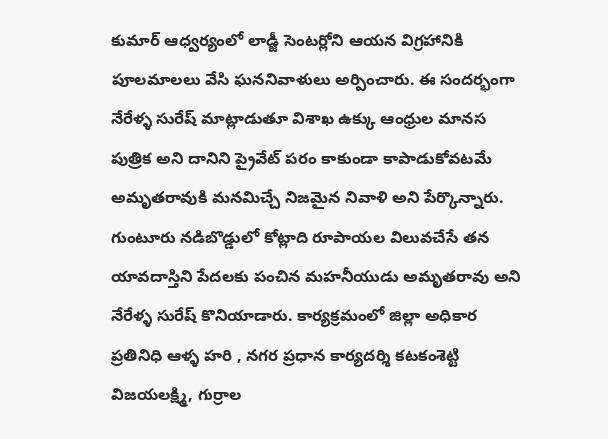కుమార్ ఆధ్వర్యంలో లాడ్జీ సెంటర్లోని ఆయన విగ్రహానికి పూలమాలలు వేసి ఘననివాళులు అర్పించారు. ఈ సందర్భంగా నేరేళ్ళ సురేష్ మాట్లాడుతూ విశాఖ ఉక్కు ఆంధ్రుల మానస పుత్రిక అని దానిని ప్రైవేట్ పరం కాకుండా కాపాడుకోవటమే అమృతరావుకి మనమిచ్చే నిజమైన నివాళి అని పేర్కొన్నారు. గుంటూరు నడిబొడ్డులో కోట్లాది రూపాయల విలువచేసే తన యావదాస్తిని పేదలకు పంచిన మహనీయుడు అమృతరావు అని నేరేళ్ళ సురేష్ కొనియాడారు. కార్యక్రమంలో జిల్లా అధికార ప్రతినిధి ఆళ్ళ హరి , నగర ప్రధాన కార్యదర్శి కటకంశెట్టి విజయలక్ష్మి, గుర్రాల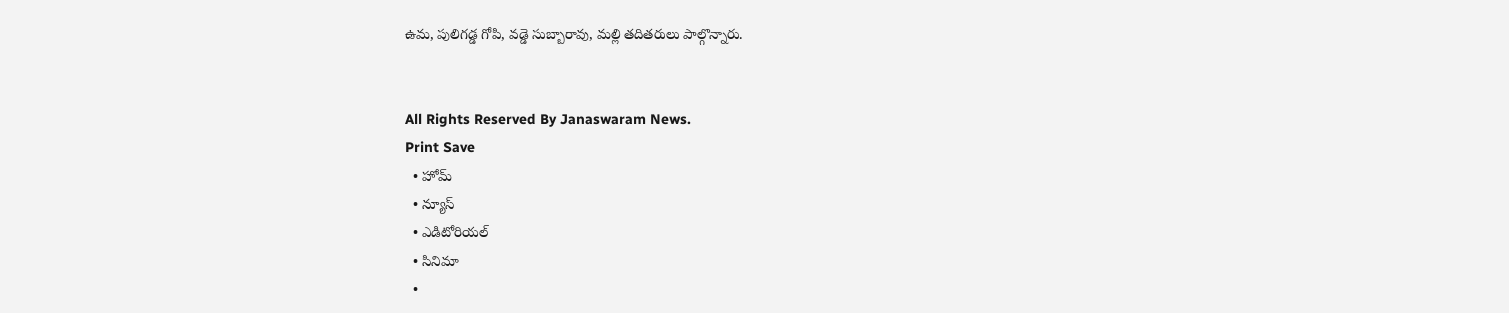ఉమ, పులిగడ్డ గోపి, వడ్డె సుబ్బారావు, మల్లి తదితరులు పాల్గొన్నారు.


All Rights Reserved By Janaswaram News.
Print Save
  • హోమ్
  • న్యూస్
  • ఎడిటోరియల్
  • సినిమా
  •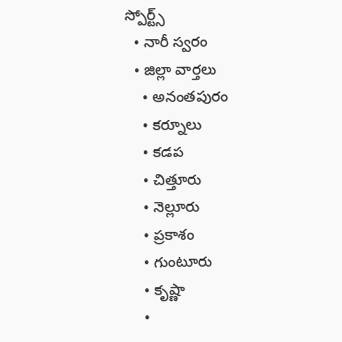స్పోర్ట్స్
  • నారీ స్వరం
  • జిల్లా వార్తలు
    • అనంతపురం
    • కర్నూలు
    • కడప
    • చిత్తూరు
    • నెల్లూరు
    • ప్రకాశం
    • గుంటూరు
    • కృష్ణా
    •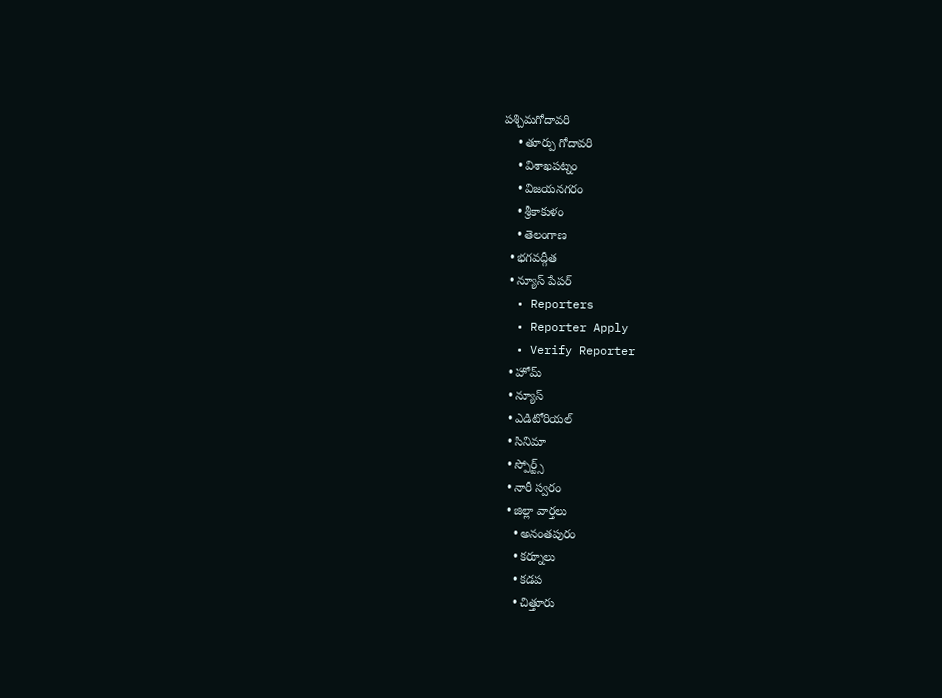పశ్చిమగోదావరి
    • తూర్పు గోదావరి
    • విశాఖపట్నం
    • విజయనగరం
    • శ్రీకాకుళం
    • తెలంగాణ
  • భగవద్గీత
  • న్యూస్ పేపర్
  • Reporters
  • Reporter Apply
  • Verify Reporter
  • హోమ్
  • న్యూస్
  • ఎడిటోరియల్
  • సినిమా
  • స్పోర్ట్స్
  • నారీ స్వరం
  • జిల్లా వార్తలు
    • అనంతపురం
    • కర్నూలు
    • కడప
    • చిత్తూరు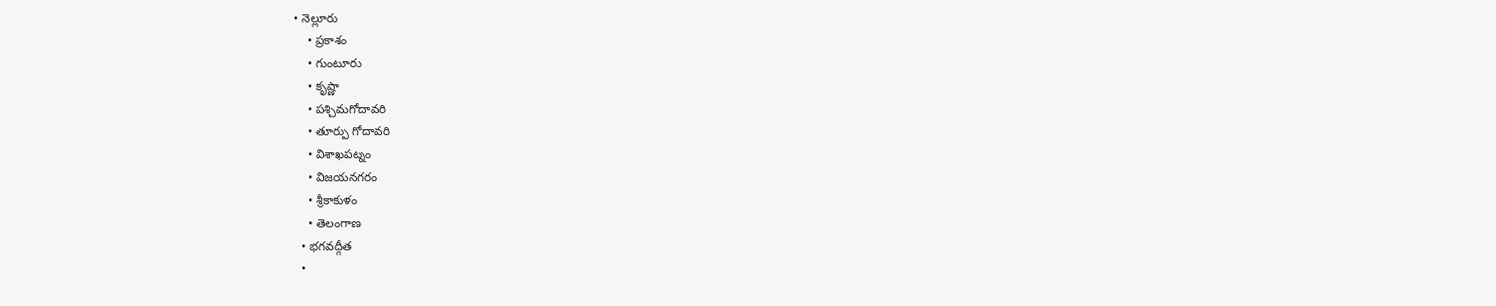• నెల్లూరు
    • ప్రకాశం
    • గుంటూరు
    • కృష్ణా
    • పశ్చిమగోదావరి
    • తూర్పు గోదావరి
    • విశాఖపట్నం
    • విజయనగరం
    • శ్రీకాకుళం
    • తెలంగాణ
  • భగవద్గీత
  •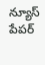న్యూస్ పేపర్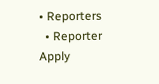• Reporters
  • Reporter Apply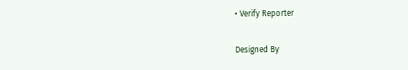• Verify Reporter

Designed By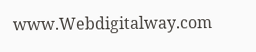www.Webdigitalway.com